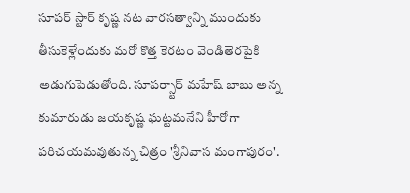సూపర్ స్టార్ కృష్ణ నట వారసత్వాన్ని ముందుకు తీసుకెళ్లేందుకు మరో కొత్త కెరటం వెండితెరపైకి అడుగుపెడుతోంది. సూపర్స్టార్ మహేష్ బాబు అన్న కుమారుడు జయకృష్ణ ఘట్టమనేని హీరోగా పరిచయమవుతున్న చిత్రం 'శ్రీనివాస మంగాపురం'.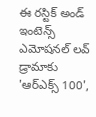ఈ రస్టిక్ అండ్ ఇంటెన్స్ ఎమోషనల్ లవ్ డ్రామాకు 'ఆర్ఎక్స్ 100',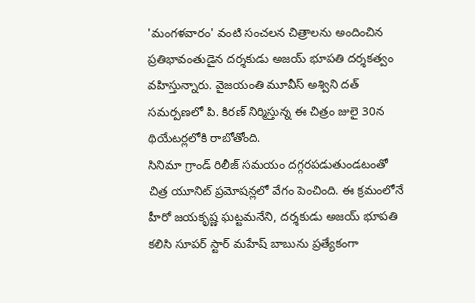'మంగళవారం' వంటి సంచలన చిత్రాలను అందించిన ప్రతిభావంతుడైన దర్శకుడు అజయ్ భూపతి దర్శకత్వం వహిస్తున్నారు. వైజయంతి మూవీస్ అశ్విని దత్ సమర్పణలో పి. కిరణ్ నిర్మిస్తున్న ఈ చిత్రం జులై 30న థియేటర్లలోకి రాబోతోంది.
సినిమా గ్రాండ్ రిలీజ్ సమయం దగ్గరపడుతుండటంతో చిత్ర యూనిట్ ప్రమోషన్లలో వేగం పెంచింది. ఈ క్రమంలోనే హీరో జయకృష్ణ ఘట్టమనేని, దర్శకుడు అజయ్ భూపతి కలిసి సూపర్ స్టార్ మహేష్ బాబును ప్రత్యేకంగా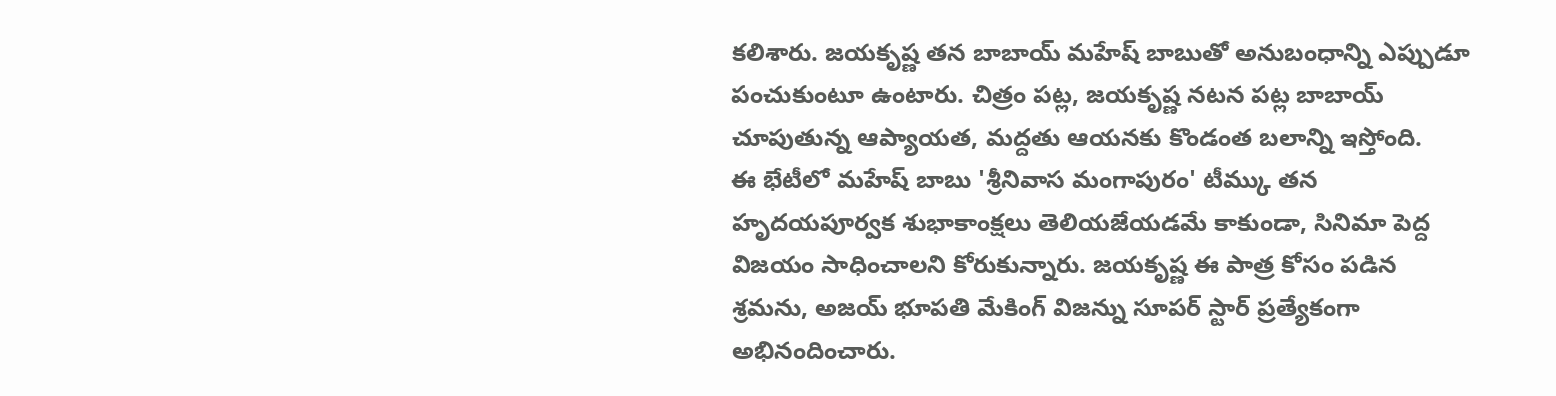కలిశారు. జయకృష్ణ తన బాబాయ్ మహేష్ బాబుతో అనుబంధాన్ని ఎప్పుడూ పంచుకుంటూ ఉంటారు. చిత్రం పట్ల, జయకృష్ణ నటన పట్ల బాబాయ్ చూపుతున్న ఆప్యాయత, మద్దతు ఆయనకు కొండంత బలాన్ని ఇస్తోంది.
ఈ భేటీలో మహేష్ బాబు 'శ్రీనివాస మంగాపురం' టీమ్కు తన హృదయపూర్వక శుభాకాంక్షలు తెలియజేయడమే కాకుండా, సినిమా పెద్ద విజయం సాధించాలని కోరుకున్నారు. జయకృష్ణ ఈ పాత్ర కోసం పడిన శ్రమను, అజయ్ భూపతి మేకింగ్ విజన్ను సూపర్ స్టార్ ప్రత్యేకంగా అభినందించారు.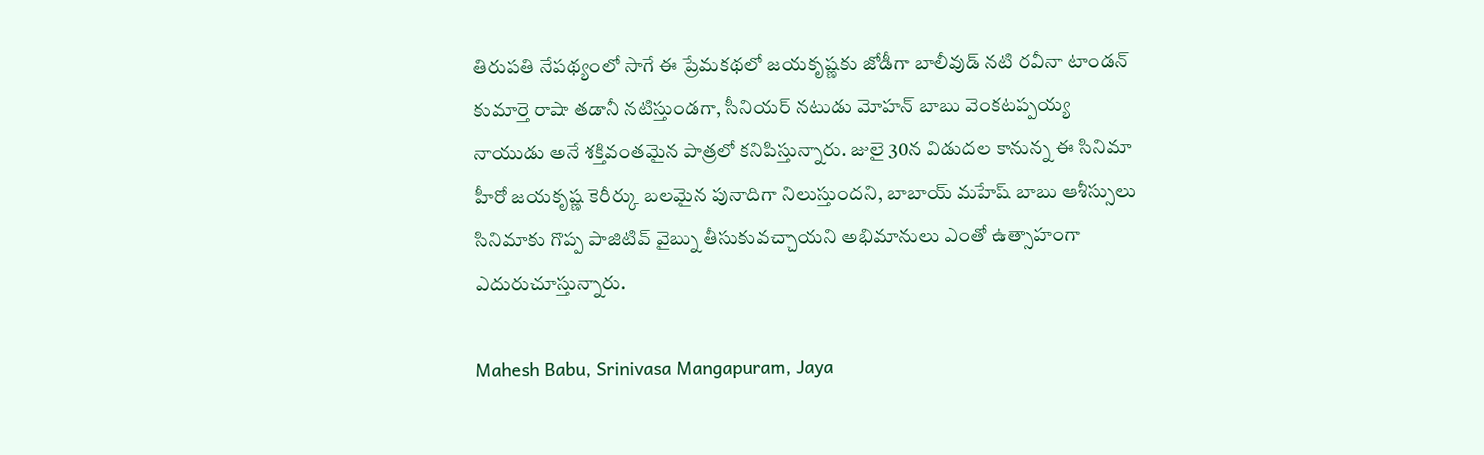తిరుపతి నేపథ్యంలో సాగే ఈ ప్రేమకథలో జయకృష్ణకు జోడీగా బాలీవుడ్ నటి రవీనా టాండన్ కుమార్తె రాషా తడానీ నటిస్తుండగా, సీనియర్ నటుడు మోహన్ బాబు వెంకటప్పయ్య నాయుడు అనే శక్తివంతమైన పాత్రలో కనిపిస్తున్నారు. జులై 30న విడుదల కానున్న ఈ సినిమా హీరో జయకృష్ణ కెరీర్కు బలమైన పునాదిగా నిలుస్తుందని, బాబాయ్ మహేష్ బాబు ఆశీస్సులు సినిమాకు గొప్ప పాజిటివ్ వైబ్ను తీసుకువచ్చాయని అభిమానులు ఎంతో ఉత్సాహంగా ఎదురుచూస్తున్నారు.

Mahesh Babu, Srinivasa Mangapuram, Jaya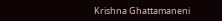Krishna Ghattamaneni